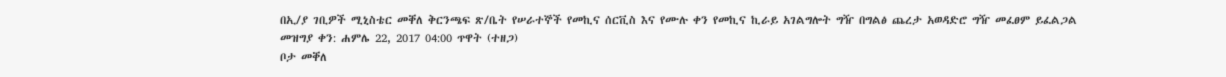በኢ/ያ ገቢዎች ሚኒስቴር መቐለ ቅርንጫፍ ጽ/ቤት የሠራተኞች የመኪና ሰርቪስ እና የሙሉ ቀን የመኪና ኪራይ አገልግሎት ግዥ በግልፅ ጨረታ አወዳድሮ ግዥ መፈፀም ይፈልጋል
መዝግያ ቀን: ሐምሌ 22, 2017 04:00 ጥዋት (ተዘጋ)
ቦታ መቐለ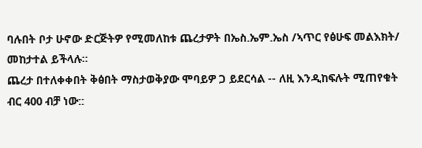ባሉበት ቦታ ሁኖው ድርጅትዎ የሚመለከቱ ጨረታዎት በኤስ.ኤም.ኤስ /ኣጥር የፅሁፍ መልእክት/ መከታተል ይችላሉ።
ጨረታ በተለቀቀበት ቅፅበት ማስታወቅያው ሞባይዎ ጋ ይደርሳል -- ለዚ እንዲከፍሉት ሚጠየቁት ብር 400 ብቻ ነው::